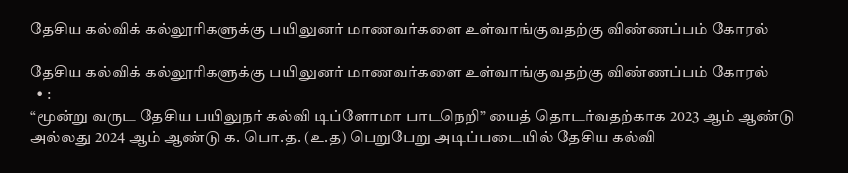தேசிய கல்விக் கல்லூரிகளுக்கு பயிலுனர் மாணவர்களை உள்வாங்குவதற்கு விண்ணப்பம் கோரல்

தேசிய கல்விக் கல்லூரிகளுக்கு பயிலுனர் மாணவர்களை உள்வாங்குவதற்கு விண்ணப்பம் கோரல்
  • :
“மூன்று வருட தேசிய பயிலுநர் கல்வி டிப்ளோமா பாடநெறி” யைத் தொடர்வதற்காக 2023 ஆம் ஆண்டு அல்லது 2024 ஆம் ஆண்டு க. பொ.த. (உ.த) பெறுபேறு அடிப்படையில் தேசிய கல்வி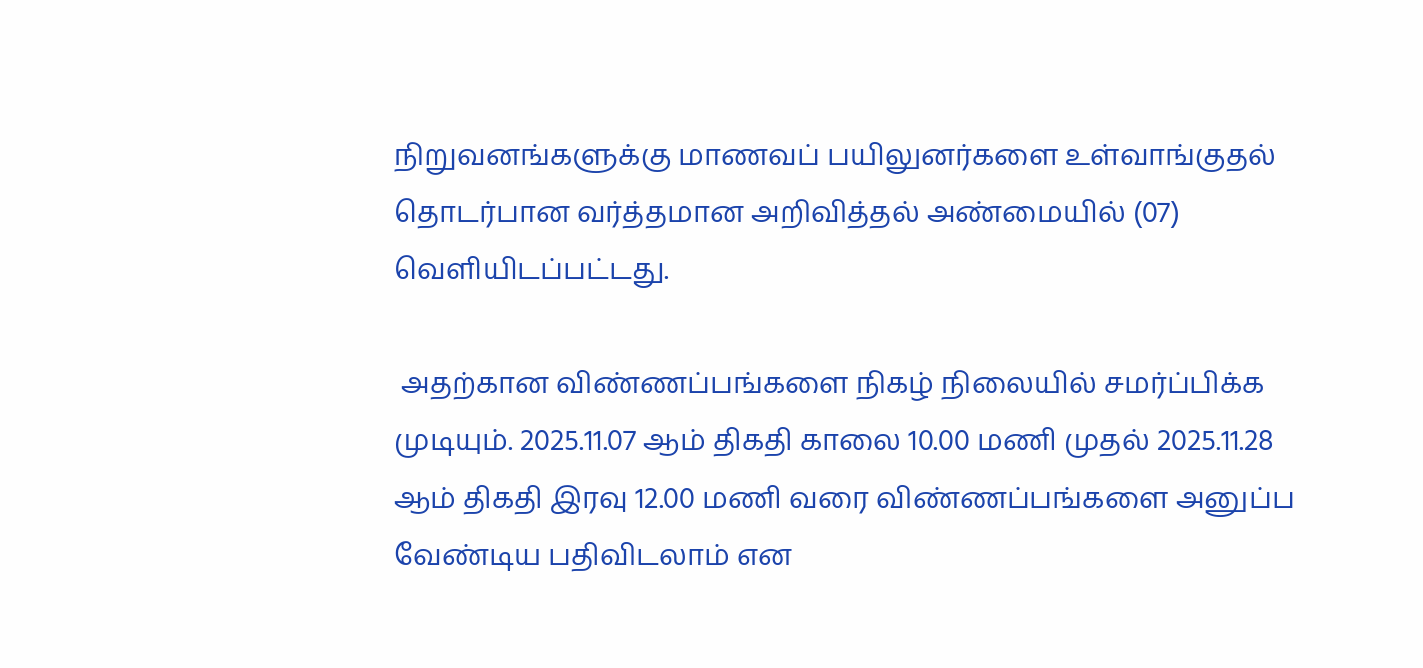நிறுவனங்களுக்கு மாணவப் பயிலுனர்களை உள்வாங்குதல் தொடர்பான வர்த்தமான அறிவித்தல் அண்மையில் (07) வெளியிடப்பட்டது.

 அதற்கான விண்ணப்பங்களை நிகழ் நிலையில் சமர்ப்பிக்க முடியும். 2025.11.07 ஆம் திகதி காலை 10.00 மணி முதல் 2025.11.28 ஆம் திகதி இரவு 12.00 மணி வரை விண்ணப்பங்களை அனுப்ப வேண்டிய பதிவிடலாம் என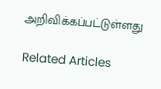அறிவிக்கப்பட்டுள்ளது

Related Articles